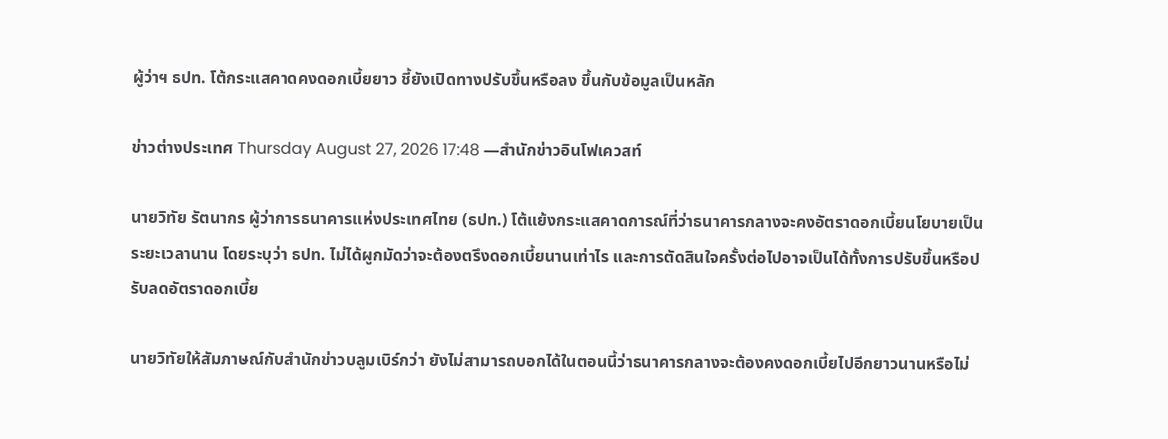ผู้ว่าฯ ธปท. โต้กระแสคาดคงดอกเบี้ยยาว ชี้ยังเปิดทางปรับขึ้นหรือลง ขึ้นกับข้อมูลเป็นหลัก

ข่าวต่างประเทศ Thursday August 27, 2026 17:48 —สำนักข่าวอินโฟเควสท์

นายวิทัย รัตนากร ผู้ว่าการธนาคารแห่งประเทศไทย (ธปท.) โต้แย้งกระแสคาดการณ์ที่ว่าธนาคารกลางจะคงอัตราดอกเบี้ยนโยบายเป็นระยะเวลานาน โดยระบุว่า ธปท. ไม่ได้ผูกมัดว่าจะต้องตรึงดอกเบี้ยนานเท่าไร และการตัดสินใจครั้งต่อไปอาจเป็นได้ทั้งการปรับขึ้นหรือปรับลดอัตราดอกเบี้ย

นายวิทัยให้สัมภาษณ์กับสำนักข่าวบลูมเบิร์กว่า ยังไม่สามารถบอกได้ในตอนนี้ว่าธนาคารกลางจะต้องคงดอกเบี้ยไปอีกยาวนานหรือไม่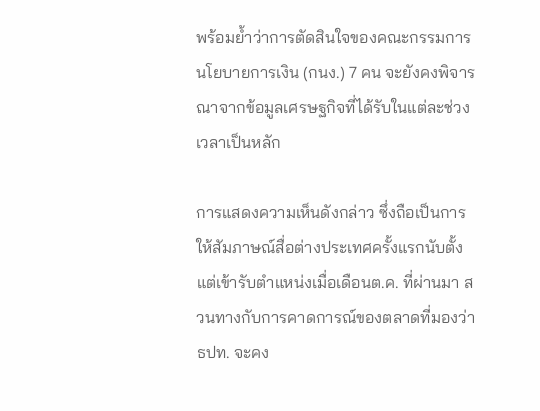พร้อมย้ำว่าการตัดสินใจของคณะกรรมการนโยบายการเงิน (กนง.) 7 คน จะยังคงพิจารณาจากข้อมูลเศรษฐกิจที่ได้รับในแต่ละช่วงเวลาเป็นหลัก

การแสดงความเห็นดังกล่าว ซึ่งถือเป็นการให้สัมภาษณ์สื่อต่างประเทศครั้งแรกนับตั้งแต่เข้ารับตำแหน่งเมื่อเดือนต.ค. ที่ผ่านมา สวนทางกับการคาดการณ์ของตลาดที่มองว่า ธปท. จะคง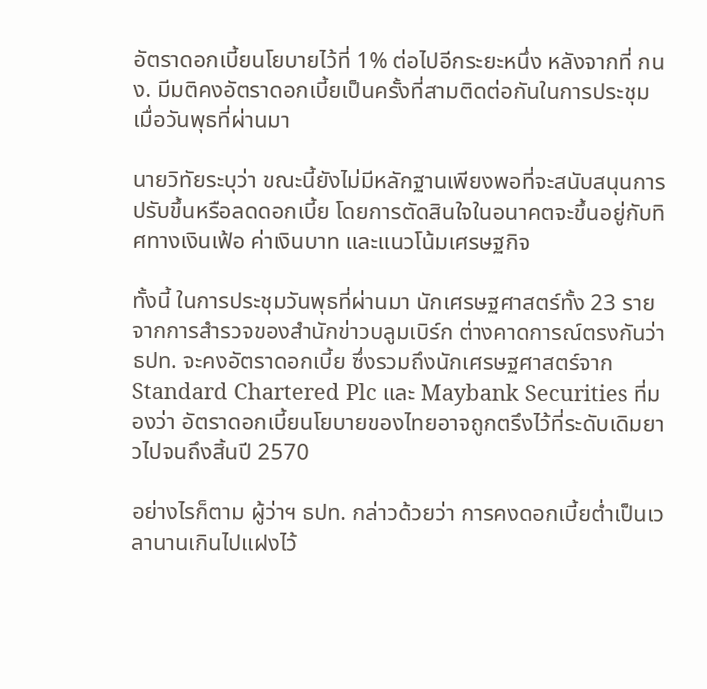อัตราดอกเบี้ยนโยบายไว้ที่ 1% ต่อไปอีกระยะหนึ่ง หลังจากที่ กนง. มีมติคงอัตราดอกเบี้ยเป็นครั้งที่สามติดต่อกันในการประชุมเมื่อวันพุธที่ผ่านมา

นายวิทัยระบุว่า ขณะนี้ยังไม่มีหลักฐานเพียงพอที่จะสนับสนุนการปรับขึ้นหรือลดดอกเบี้ย โดยการตัดสินใจในอนาคตจะขึ้นอยู่กับทิศทางเงินเฟ้อ ค่าเงินบาท และแนวโน้มเศรษฐกิจ

ทั้งนี้ ในการประชุมวันพุธที่ผ่านมา นักเศรษฐศาสตร์ทั้ง 23 ราย จากการสำรวจของสำนักข่าวบลูมเบิร์ก ต่างคาดการณ์ตรงกันว่า ธปท. จะคงอัตราดอกเบี้ย ซึ่งรวมถึงนักเศรษฐศาสตร์จาก Standard Chartered Plc และ Maybank Securities ที่มองว่า อัตราดอกเบี้ยนโยบายของไทยอาจถูกตรึงไว้ที่ระดับเดิมยาวไปจนถึงสิ้นปี 2570

อย่างไรก็ตาม ผู้ว่าฯ ธปท. กล่าวด้วยว่า การคงดอกเบี้ยต่ำเป็นเวลานานเกินไปแฝงไว้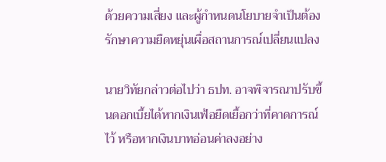ด้วยความเสี่ยง และผู้กำหนดนโยบายจำเป็นต้องรักษาความยืดหยุ่นเผื่อสถานการณ์เปลี่ยนแปลง

นายวิทัยกล่าวต่อไปว่า ธปท. อาจพิจารณาปรับขึ้นดอกเบี้ยได้หากเงินเฟ้อยืดเยื้อกว่าที่คาดการณ์ไว้ หรือหากเงินบาทอ่อนค่าลงอย่าง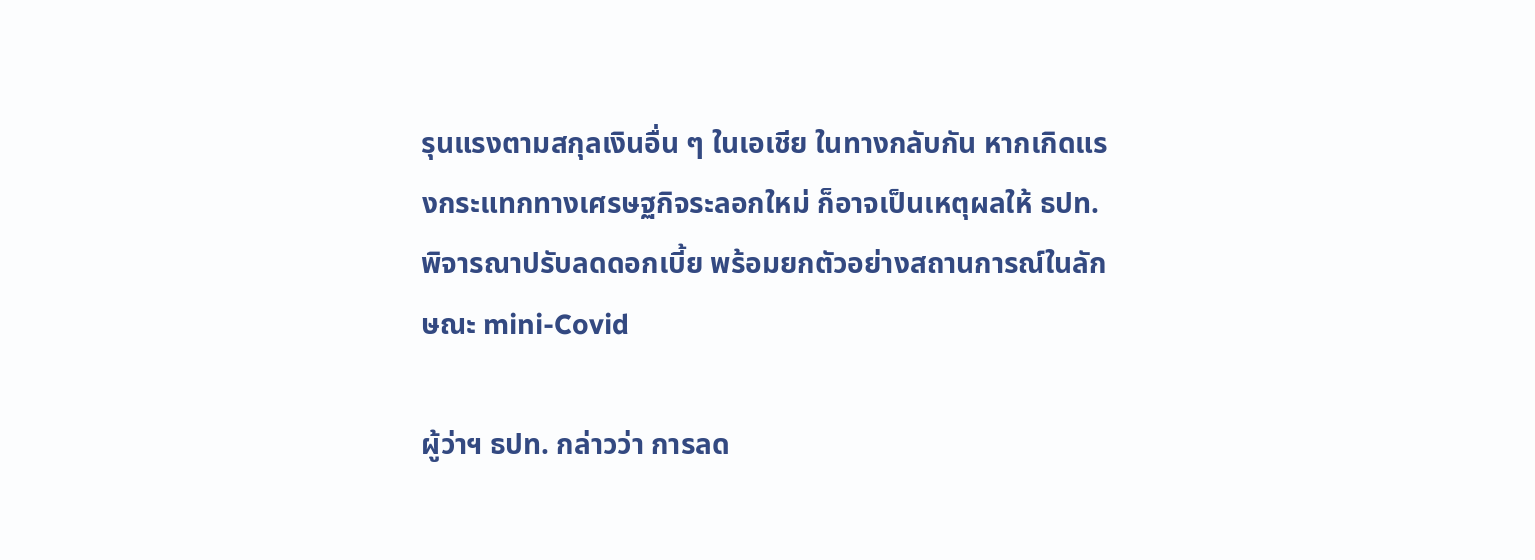รุนแรงตามสกุลเงินอื่น ๆ ในเอเชีย ในทางกลับกัน หากเกิดแรงกระแทกทางเศรษฐกิจระลอกใหม่ ก็อาจเป็นเหตุผลให้ ธปท. พิจารณาปรับลดดอกเบี้ย พร้อมยกตัวอย่างสถานการณ์ในลักษณะ mini-Covid

ผู้ว่าฯ ธปท. กล่าวว่า การลด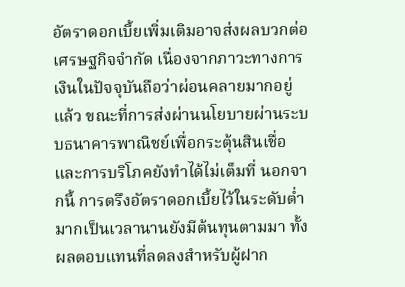อัตราดอกเบี้ยเพิ่มเติมอาจส่งผลบวกต่อเศรษฐกิจจำกัด เนื่องจากภาวะทางการเงินในปัจจุบันถือว่าผ่อนคลายมากอยู่แล้ว ขณะที่การส่งผ่านนโยบายผ่านระบบธนาคารพาณิชย์เพื่อกระตุ้นสินเชื่อและการบริโภคยังทำได้ไม่เต็มที่ นอกจากนี้ การตรึงอัตราดอกเบี้ยไว้ในระดับต่ำมากเป็นเวลานานยังมีต้นทุนตามมา ทั้งผลตอบแทนที่ลดลงสำหรับผู้ฝาก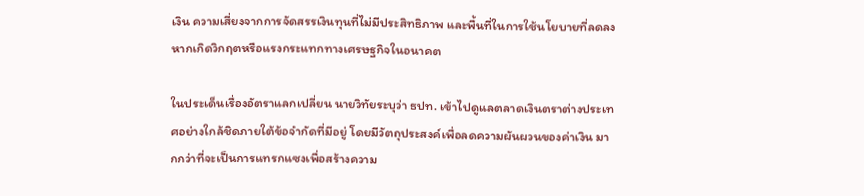เงิน ความเสี่ยงจากการจัดสรรเงินทุนที่ไม่มีประสิทธิภาพ และพื้นที่ในการใช้นโยบายที่ลดลงหากเกิดวิกฤตหรือแรงกระแทกทางเศรษฐกิจในอนาคต

ในประเด็นเรื่องอัตราแลกเปลี่ยน นายวิทัยระบุว่า ธปท. เข้าไปดูแลตลาดเงินตราต่างประเทศอย่างใกล้ชิดภายใต้ข้อจำกัดที่มีอยู่ โดยมีวัตถุประสงค์เพื่อลดความผันผวนของค่าเงิน มากกว่าที่จะเป็นการแทรกแซงเพื่อสร้างความ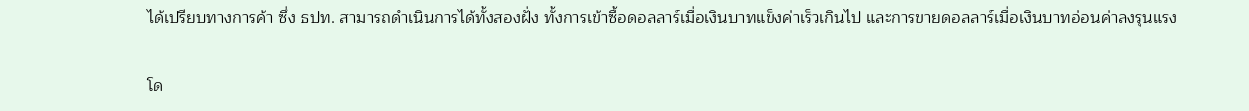ได้เปรียบทางการค้า ซึ่ง ธปท. สามารถดำเนินการได้ทั้งสองฝั่ง ทั้งการเข้าซื้อดอลลาร์เมื่อเงินบาทแข็งค่าเร็วเกินไป และการขายดอลลาร์เมื่อเงินบาทอ่อนค่าลงรุนแรง

โด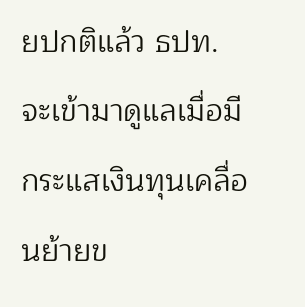ยปกติแล้ว ธปท. จะเข้ามาดูแลเมื่อมีกระแสเงินทุนเคลื่อนย้ายข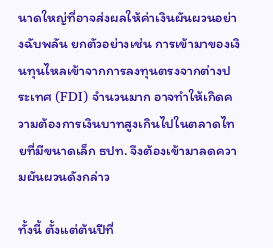นาดใหญ่ที่อาจส่งผลให้ค่าเงินผันผวนอย่างฉับพลัน ยกตัวอย่างเช่น การเข้ามาของเงินทุนไหลเข้าจากการลงทุนตรงจากต่างประเทศ (FDI) จำนวนมาก อาจทำให้เกิดความต้องการเงินบาทสูงเกินไปในตลาดไทยที่มีขนาดเล็ก ธปท. จึงต้องเข้ามาลดความผันผวนดังกล่าว

ทั้งนี้ ตั้งแต่ต้นปีที่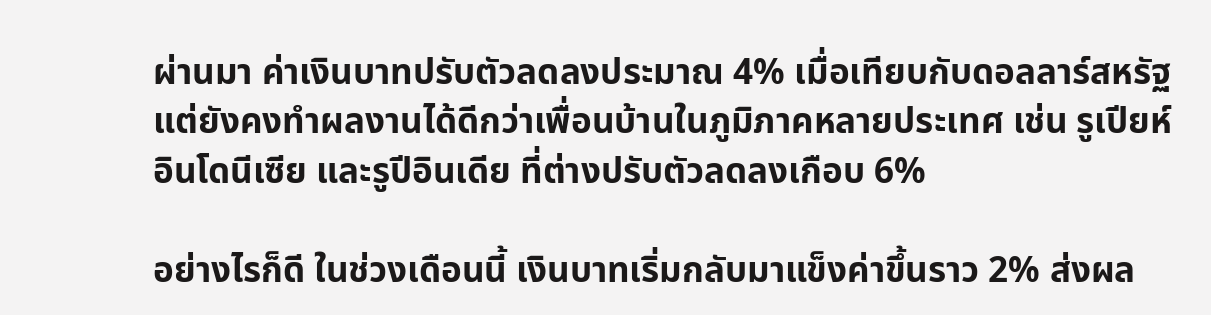ผ่านมา ค่าเงินบาทปรับตัวลดลงประมาณ 4% เมื่อเทียบกับดอลลาร์สหรัฐ แต่ยังคงทำผลงานได้ดีกว่าเพื่อนบ้านในภูมิภาคหลายประเทศ เช่น รูเปียห์อินโดนีเซีย และรูปีอินเดีย ที่ต่างปรับตัวลดลงเกือบ 6%

อย่างไรก็ดี ในช่วงเดือนนี้ เงินบาทเริ่มกลับมาแข็งค่าขึ้นราว 2% ส่งผล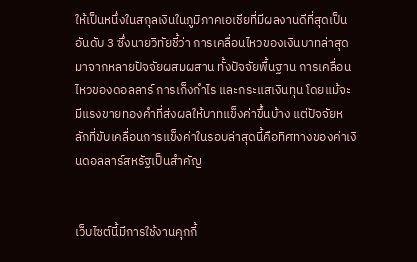ให้เป็นหนึ่งในสกุลเงินในภูมิภาคเอเชียที่มีผลงานดีที่สุดเป็นอันดับ 3 ซึ่งนายวิทัยชี้ว่า การเคลื่อนไหวของเงินบาทล่าสุดมาจากหลายปัจจัยผสมผสาน ทั้งปัจจัยพื้นฐาน การเคลื่อนไหวของดอลลาร์ การเก็งกำไร และกระแสเงินทุน โดยแม้จะมีแรงขายทองคำที่ส่งผลให้บาทแข็งค่าขึ้นบ้าง แต่ปัจจัยหลักที่ขับเคลื่อนการแข็งค่าในรอบล่าสุดนี้คือทิศทางของค่าเงินดอลลาร์สหรัฐเป็นสำคัญ


เว็บไซต์นี้มีการใช้งานคุกกี้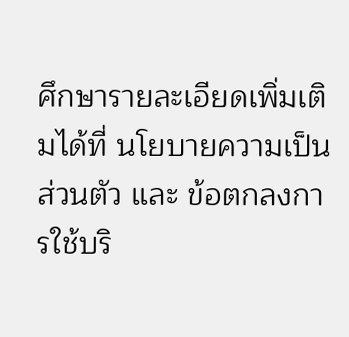ศึกษารายละเอียดเพิ่มเติมได้ที่ นโยบายความเป็นส่วนตัว และ ข้อตกลงการใช้บริ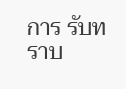การ รับทราบ